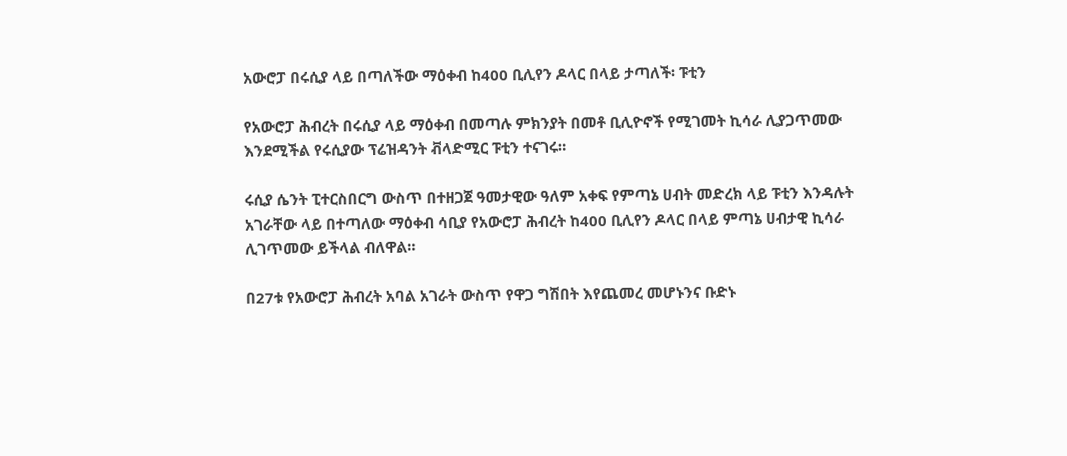አውሮፓ በሩሲያ ላይ በጣለችው ማዕቀብ ከ400 ቢሊየን ዶላር በላይ ታጣለች፡ ፑቲን

የአውሮፓ ሕብረት በሩሲያ ላይ ማዕቀብ በመጣሉ ምክንያት በመቶ ቢሊዮኖች የሚገመት ኪሳራ ሊያጋጥመው እንደሚችል የሩሲያው ፕሬዝዳንት ቭላድሚር ፑቲን ተናገሩ።

ሩሲያ ሴንት ፒተርስበርግ ውስጥ በተዘጋጀ ዓመታዊው ዓለም አቀፍ የምጣኔ ሀብት መድረክ ላይ ፑቲን እንዳሉት አገራቸው ላይ በተጣለው ማዕቀብ ሳቢያ የአውሮፓ ሕብረት ከ400 ቢሊየን ዶላር በላይ ምጣኔ ሀብታዊ ኪሳራ ሊገጥመው ይችላል ብለዋል።

በ27ቱ የአውሮፓ ሕብረት አባል አገራት ውስጥ የዋጋ ግሽበት እየጨመረ መሆኑንና ቡድኑ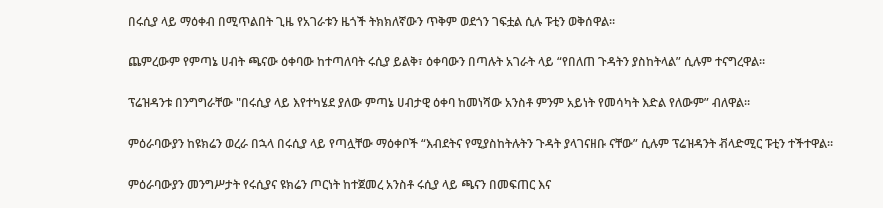በሩሲያ ላይ ማዕቀብ በሚጥልበት ጊዜ የአገራቱን ዜጎች ትክክለኛውን ጥቅም ወደጎን ገፍቷል ሲሉ ፑቲን ወቅሰዋል።

ጨምረውም የምጣኔ ሀብት ጫናው ዕቀባው ከተጣለባት ሩሲያ ይልቅ፣ ዕቀባውን በጣሉት አገራት ላይ “የበለጠ ጉዳትን ያስከትላል” ሲሉም ተናግረዋል።

ፕሬዝዳንቱ በንግግራቸው "በሩሲያ ላይ እየተካሄደ ያለው ምጣኔ ሀብታዊ ዕቀባ ከመነሻው አንስቶ ምንም አይነት የመሳካት እድል የለውም” ብለዋል።

ምዕራባውያን ከዩክሬን ወረራ በኋላ በሩሲያ ላይ የጣሏቸው ማዕቀቦች “እብደትና የሚያስከትሉትን ጉዳት ያላገናዘቡ ናቸው” ሲሉም ፕሬዝዳንት ቭላድሚር ፑቲን ተችተዋል።

ምዕራባውያን መንግሥታት የሩሲያና ዩክሬን ጦርነት ከተጀመረ አንስቶ ሩሲያ ላይ ጫናን በመፍጠር እና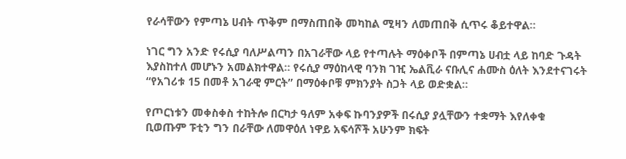የራሳቸውን የምጣኔ ሀብት ጥቅም በማስጠበቅ መካከል ሚዛን ለመጠበቅ ሲጥሩ ቆይተዋል።

ነገር ግን አንድ የሩሲያ ባለሥልጣን በአገራቸው ላይ የተጣሉት ማዕቀቦች በምጣኔ ሀብቷ ላይ ከባድ ጉዳት እያስከተለ መሆኑን አመልክተዋል። የሩሲያ ማዕከላዊ ባንክ ገዢ ኤልቪራ ናቡሊና ሐሙስ ዕለት እንደተናገሩት “የአገሪቱ 15 በመቶ አገራዊ ምርት” በማዕቀቦቹ ምክንያት ስጋት ላይ ወድቋል።

የጦርነቱን መቀስቀስ ተከትሎ በርካታ ዓለም አቀፍ ኩባንያዎች በሩሲያ ያሏቸውን ተቋማት እየለቀቁ ቢወጡም ፑቲን ግን በራቸው ለመዋዕለ ነዋይ አፍሳሾች አሁንም ክፍት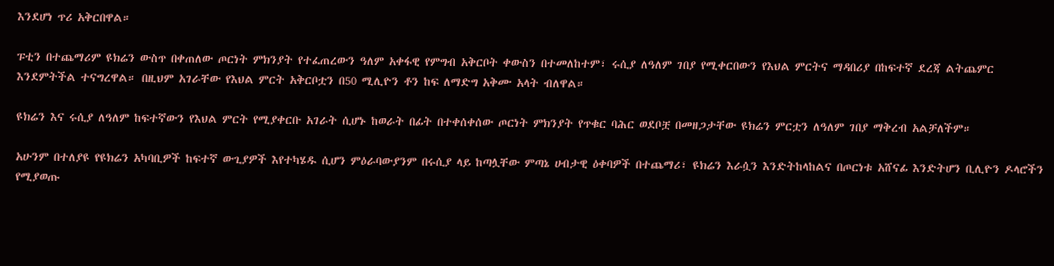እንደሆነ ጥሪ አቅርበዋል።

ፑቲን በተጨማሪም ዩክሬን ውስጥ በቀጠለው ጦርነት ምክንያት የተፈጠረውን ዓለም አቀፋዊ የምግብ አቅርቦት ቀውስን በተመለከተም፣ ሩሲያ ለዓለም ገበያ የሚቀርበውን የእህል ምርትና ማዳበሪያ በከፍተኛ ደረጃ ልትጨምር እንደምትችል ተናግረዋል። በዚህም አገራቸው የእህል ምርት አቅርቦቷን በ50 ሚሊዮን ቶን ከፍ ለማድግ አቅሙ አላት ብለዋል።

ዩክሬን እና ሩሲያ ለዓለም ከፍተኛውን የእህል ምርት የሚያቀርቡ አገራት ሲሆኑ ከወራት በፊት በተቀሰቀሰው ጦርነት ምክንያት የጥቁር ባሕር ወደቦቿ በመዘጋታቸው ዩክሬን ምርቷን ለዓለም ገበያ ማቅረብ አልቻለችም።

አሁንም በተለያዩ የዩክሬን አካባቢዎች ከፍተኛ ውጊያዎች እየተካሄዱ ሲሆን ምዕራባውያንም በሩሲያ ላይ ከጣሏቸው ምጣኔ ሀብታዊ ዕቀባዎች በተጨማሪ፣ ዩክሬን እራሷን እንድትከላከልና በጦርነቱ አሸናፊ እንድትሆን ቢሊዮን ዶላሮችን የሚያወጡ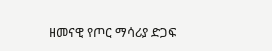ዘመናዊ የጦር ማሳሪያ ድጋፍ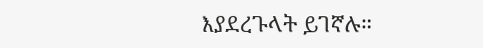እያደረጉላት ይገኛሉ።